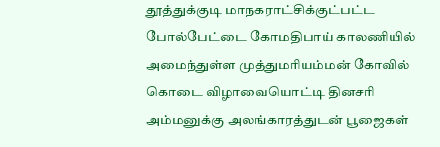தூத்துக்குடி மாநகராட்சிக்குட்பட்ட போல்பேட்டை கோமதிபாய் காலணியில் அமைந்துள்ள முத்துமாியம்மன் கோவில் கொடை விழாவையொட்டி தினசாி அம்மனுக்கு அலங்காரத்துடன் பூஜைகள்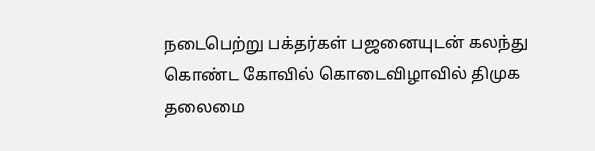நடைபெற்று பக்தர்கள் பஜனையுடன் கலந்து கொண்ட கோவில் கொடைவிழாவில் திமுக தலைமை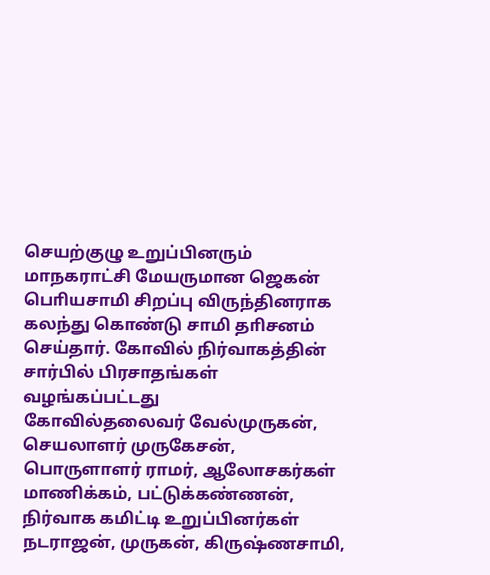செயற்குழு உறுப்பினரும் மாநகராட்சி மேயருமான ஜெகன் பொியசாமி சிறப்பு விருந்தினராக கலந்து கொண்டு சாமி தாிசனம் செய்தார். கோவில் நிர்வாகத்தின் சார்பில் பிரசாதங்கள் வழங்கப்பட்டது
கோவில்தலைவர் வேல்முருகன், செயலாளர் முருகேசன், பொருளாளர் ராமர், ஆலோசகர்கள் மாணிக்கம், பட்டுக்கண்ணன், நிர்வாக கமிட்டி உறுப்பினர்கள் நடராஜன், முருகன், கிருஷ்ணசாமி,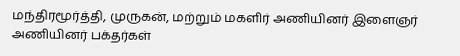மந்திரமூர்த்தி, முருகன், மற்றும் மகளிர் அணியினர் இளைஞர் அணியினர் பக்தர்கள்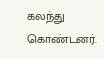கலந்து கொண்டனர்.